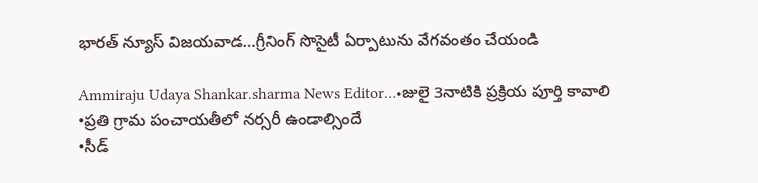భారత్ న్యూస్ విజయవాడ…గ్రీనింగ్ సొసైటీ ఏర్పాటును వేగవంతం చేయండి

Ammiraju Udaya Shankar.sharma News Editor…•జులై 3నాటికి ప్రక్రియ పూర్తి కావాలి
•ప్రతి గ్రామ పంచాయతీలో నర్సరీ ఉండాల్సిందే
•సీడ్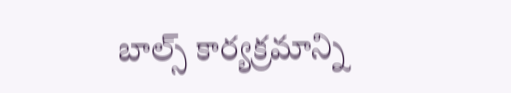బాల్స్ కార్యక్రమాన్ని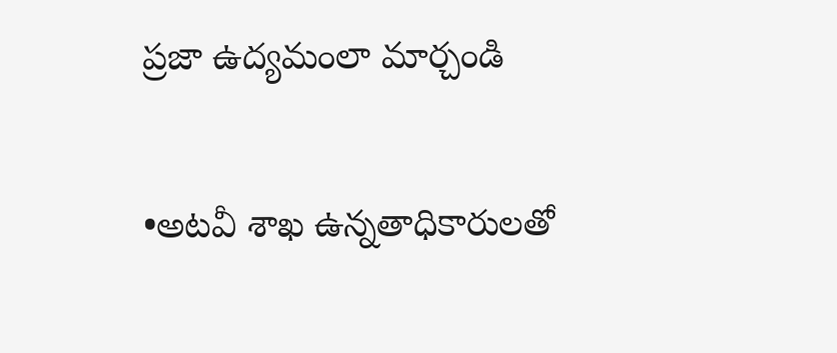ప్రజా ఉద్యమంలా మార్చండి

•అటవీ శాఖ ఉన్నతాధికారులతో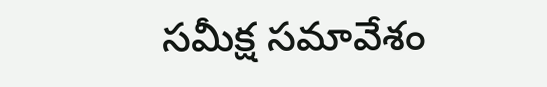సమీక్ష సమావేశం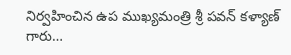నిర్వహించిన ఉప ముఖ్యమంత్రి శ్రీ పవన్ కళ్యాణ్ గారు…